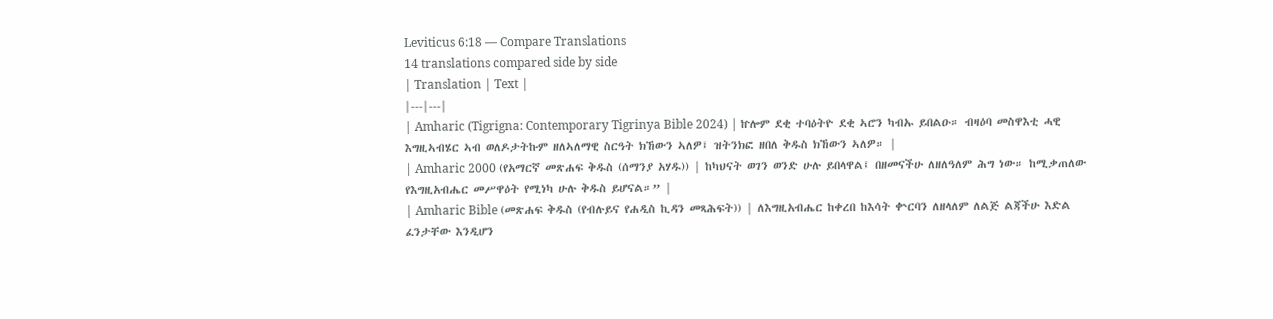Leviticus 6:18 — Compare Translations
14 translations compared side by side
| Translation | Text |
|---|---|
| Amharic (Tigrigna: Contemporary Tigrinya Bible 2024) | ኵሎም ደቂ ተባዕትዮ ደቂ ኣሮን ካብኡ ይበልዑ። ብዛዕባ መስዋእቲ ሓዊ እግዚኣብሄር ኣብ ወለዶታትኩም ዘለኣለማዊ ስርዓት ክኸውን ኣለዎ፤ ዝትንክፎ ዘበለ ቅዱስ ክኸውን ኣለዎ። |
| Amharic 2000 (የአማርኛ መጽሐፍ ቅዱስ (ሰማንያ አሃዱ)) | ከካህናት ወገን ወንድ ሁሉ ይበላዋል፤ በዘመናችሁ ለዘለዓለም ሕግ ነው። ከሚቃጠለው የእግዚአብሔር መሥዋዕት የሚነካ ሁሉ ቅዱስ ይሆናል።” |
| Amharic Bible (መጽሐፍ ቅዱስ (የብሉይና የሐዲስ ኪዳን መጻሕፍት)) | ለእግዚአብሔር ከቀረበ ከእሳት ቍርባን ለዘላለም ለልጅ ልጃችሁ እድል ፈንታቸው እንዲሆን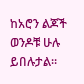ከአሮን ልጆች ወንዶቹ ሁሉ ይበሉታል።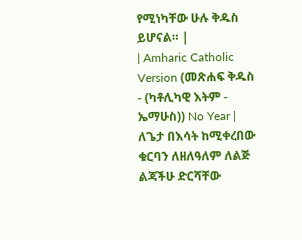የሚነካቸው ሁሉ ቅዱስ ይሆናል። |
| Amharic Catholic Version (መጽሐፍ ቅዱስ - (ካቶሊካዊ እትም - ኤማሁስ)) No Year | ለጌታ በእሳት ከሚቀረበው ቁርባን ለዘለዓለም ለልጅ ልጃችሁ ድርሻቸው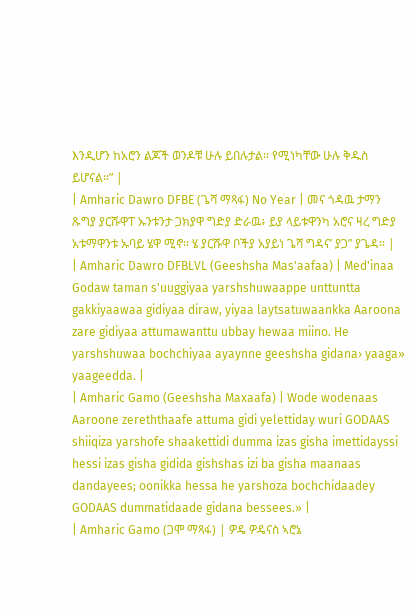እንዲሆን ከአሮን ልጆች ወንዶቹ ሁሉ ይበሉታል። የሚነካቸው ሁሉ ቅዱስ ይሆናል።” |
| Amharic Dawro DFBE (ጌሻ ማጻፋ) No Year | መና ጎዳዉ ታማን ጹግያ ያርሹዋፐ ኡንቱንታ ጋክያዋ ግድያ ድራዉ፥ ይያ ላይቱዋንካ አሮና ዛረ ግድያ አቱማዋንቱ ኡባይ ሄዋ ሚኖ። ሄ ያርሹዋ ቦችያ አያይነ ጌሻ ግዳና’ ያጋ” ያጌዳ። |
| Amharic Dawro DFBLVL (Geeshsha Mas'aafaa) | Med'inaa Godaw taman s'uuggiyaa yarshshuwaappe unttuntta gakkiyaawaa gidiyaa diraw, yiyaa laytsatuwaankka Aaroona zare gidiyaa attumawanttu ubbay hewaa miino. He yarshshuwaa bochchiyaa ayaynne geeshsha gidana› yaaga» yaageedda. |
| Amharic Gamo (Geeshsha Maxaafa) | Wode wodenaas Aaroone zereththaafe attuma gidi yelettiday wuri GODAAS shiiqiza yarshofe shaakettidi dumma izas gisha imettidayssi hessi izas gisha gidida gishshas izi ba gisha maanaas dandayees; oonikka hessa he yarshoza bochchidaadey GODAAS dummatidaade gidana bessees.» |
| Amharic Gamo (ጋሞ ማጻፋ) | ዎዴ ዎዴናስ ኣሮኔ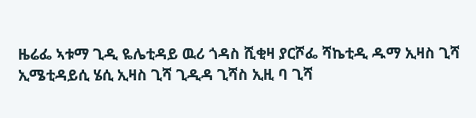ዜሬፌ ኣቱማ ጊዲ ዬሌቲዳይ ዉሪ ጎዳስ ሺቂዛ ያርሾፌ ሻኬቲዲ ዱማ ኢዛስ ጊሻ ኢሜቲዳይሲ ሄሲ ኢዛስ ጊሻ ጊዲዳ ጊሻስ ኢዚ ባ ጊሻ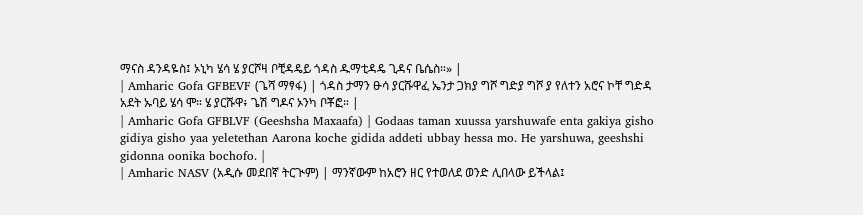ማናስ ዳንዳዬስ፤ ኦኒካ ሄሳ ሄ ያርሾዛ ቦቺዳዴይ ጎዳስ ዱማቲዳዴ ጊዳና ቤሴስ።» |
| Amharic Gofa GFBEVF (ጌሻ ማፃፋ) | ጎዳስ ታማን ፁሳ ያርሹዋፈ ኤንታ ጋክያ ግሾ ግድያ ግሾ ያ የለተን አሮና ኮቸ ግድዳ አደት ኡባይ ሄሳ ሞ። ሄ ያርሹዋ፥ ጌሽ ግዶና ኦንካ ቦቾፎ። |
| Amharic Gofa GFBLVF (Geeshsha Maxaafa) | Godaas taman xuussa yarshuwafe enta gakiya gisho gidiya gisho yaa yeletethan Aarona koche gidida addeti ubbay hessa mo. He yarshuwa, geeshshi gidonna oonika bochofo. |
| Amharic NASV (አዲሱ መደበኛ ትርጒም) | ማንኛውም ከአሮን ዘር የተወለደ ወንድ ሊበላው ይችላል፤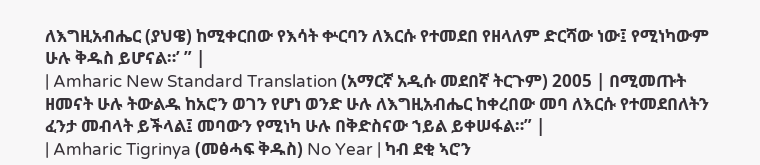ለእግዚአብሔር (ያህዌ) ከሚቀርበው የእሳት ቍርባን ለእርሱ የተመደበ የዘላለም ድርሻው ነው፤ የሚነካውም ሁሉ ቅዱስ ይሆናል።’ ” |
| Amharic New Standard Translation (አማርኛ አዲሱ መደበኛ ትርጉም) 2005 | በሚመጡት ዘመናት ሁሉ ትውልዱ ከአሮን ወገን የሆነ ወንድ ሁሉ ለእግዚአብሔር ከቀረበው መባ ለእርሱ የተመደበለትን ፈንታ መብላት ይችላል፤ መባውን የሚነካ ሁሉ በቅድስናው ኀይል ይቀሠፋል።” |
| Amharic Tigrinya (መፅሓፍ ቅዱስ) No Year | ካብ ደቂ ኣሮን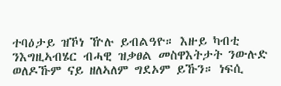ተባዕታይ ዝኾነ ዅሉ ይብልዓዮ። እዙይ ካብቲ ንእግዚኣብሄር ብሓዊ ዝቃፀል መስዋእትታት ንውሉድ ወለዶኹም ናይ ዘለኣለም ግደኦም ይኹን። ነፍሲ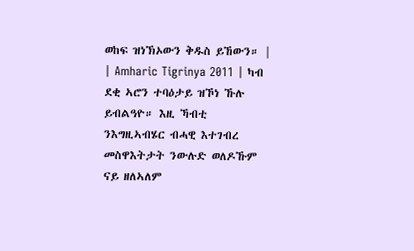ወከፍ ዝነኽኦውን ቅዱስ ይኸውን። |
| Amharic Tigrinya 2011 | ካብ ደቂ ኣሮን ተባዕታይ ዝኾነ ኹሉ ይብልዓዮ። እዚ ኻብቲ ንእግዚኣብሄር ብሓዊ እተገብረ መስዋእትታት ንውሉድ ወለዶኹም ናይ ዘለኣለም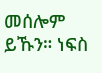መሰሎም ይኹን። ነፍስ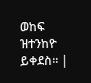ወከፍ ዝተንከዮ ይቀደስ። |